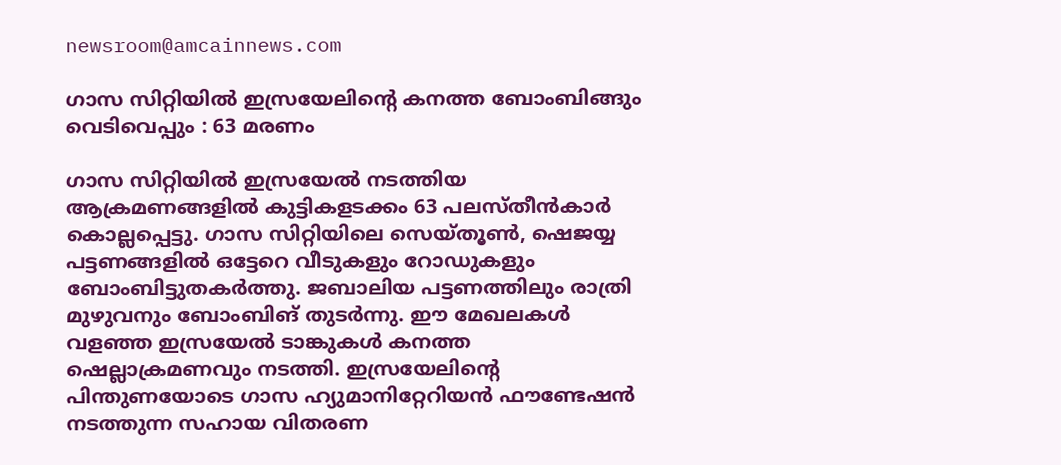newsroom@amcainnews.com

ഗാസ സിറ്റിയില്‍ ഇസ്രയേലിന്റെ കനത്ത ബോംബിങ്ങും വെടിവെപ്പും : 63 മരണം

ഗാസ സിറ്റിയില്‍ ഇസ്രയേല്‍ നടത്തിയ ആക്രമണങ്ങളില്‍ കുട്ടികളടക്കം 63 പലസ്തീന്‍കാര്‍ കൊല്ലപ്പെട്ടു. ഗാസ സിറ്റിയിലെ സെയ്തൂണ്‍, ഷെജയ്യ പട്ടണങ്ങളില്‍ ഒട്ടേറെ വീടുകളും റോഡുകളും ബോംബിട്ടുതകര്‍ത്തു. ജബാലിയ പട്ടണത്തിലും രാത്രി മുഴുവനും ബോംബിങ് തുടര്‍ന്നു. ഈ മേഖലകള്‍ വളഞ്ഞ ഇസ്രയേല്‍ ടാങ്കുകള്‍ കനത്ത ഷെല്ലാക്രമണവും നടത്തി. ഇസ്രയേലിന്റെ പിന്തുണയോടെ ഗാസ ഹ്യുമാനിറ്റേറിയന്‍ ഫൗണ്ടേഷന്‍ നടത്തുന്ന സഹായ വിതരണ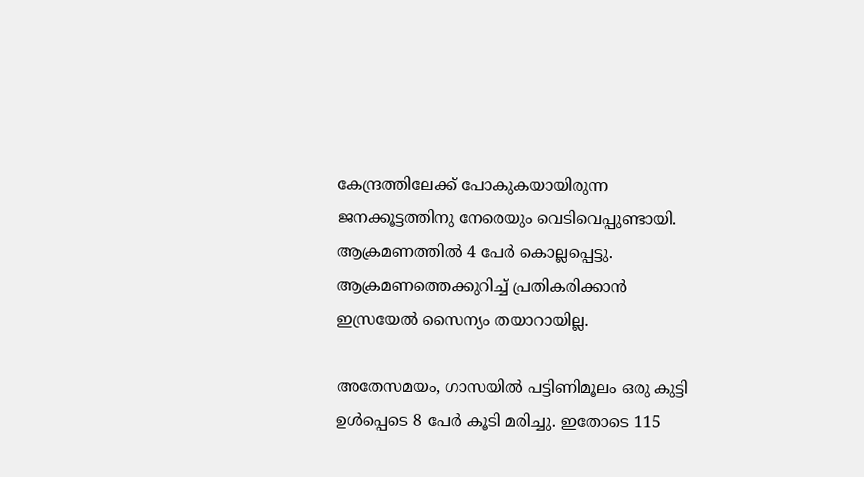കേന്ദ്രത്തിലേക്ക് പോകുകയായിരുന്ന ജനക്കൂട്ടത്തിനു നേരെയും വെടിവെപ്പുണ്ടായി. ആക്രമണത്തില്‍ 4 പേര്‍ കൊല്ലപ്പെട്ടു. ആക്രമണത്തെക്കുറിച്ച് പ്രതികരിക്കാന്‍ ഇസ്രയേല്‍ സൈന്യം തയാറായില്ല.

അതേസമയം, ഗാസയില്‍ പട്ടിണിമൂലം ഒരു കുട്ടി ഉള്‍പ്പെടെ 8 പേര്‍ കൂടി മരിച്ചു. ഇതോടെ 115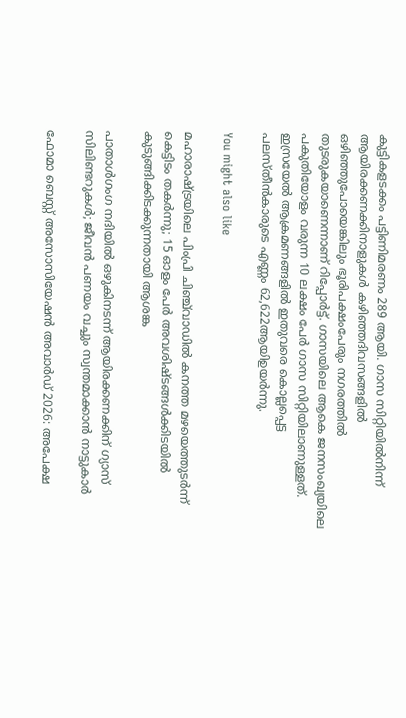കുട്ടികളടക്കം പട്ടിണിമരണം 289 ആയി. ഗാസ സിറ്റിയില്‍നിന്ന് ആയിരക്കണക്കിനാളുകള്‍ കഴിഞ്ഞദിവസങ്ങളില്‍ ഒഴിഞ്ഞുപോയെങ്കിലും ഭൂരിപക്ഷംപേരും നഗരത്തില്‍ തുടരുകയാണെന്നാണ് റിപ്പോര്‍ട്ട്. ഗാസയിലെ ആകെ ജനസംഖ്യയിലെ പകുതിയോളം വരുന്ന 10 ലക്ഷം പേര്‍ ഗാസ സിറ്റിയിലാണുള്ളത്. ഇസ്രയേല്‍ ആക്രമണങ്ങളില്‍ ഇതുവരെ കൊല്ലപ്പെട്ട പലസ്തീന്‍കാരുടെ എണ്ണം 62,622ആയിഉയര്‍ന്നു.

You might also like

മഹാരാഷ്ട്രയിലെ പിംപ്രി ചിഞ്ച്‌വാഡിൽ കനത്ത മഴയെത്തുടർന്ന് കെട്ടിടം തകർന്നു; 15 ഓളം പേർ അവശിഷ്ടങ്ങൾക്കിടയിൽ കുടുങ്ങിക്കിടക്കുന്നതായി ആശങ്ക

പാതാൾഗംഗ നദിയിൽ ഒഴുകിനടന്ന് ആയിരക്കണക്കിന് ഗ്യാസ് സിലിണ്ടറുകൾ; ജീവൻ പണയം വച്ചും സ്വന്തമാക്കാൻ നാട്ടുകാർ

ഫോമാ ബെസ്റ്റ് അസോസിയേഷന്‍ അവാര്‍ഡ് 2026: അപേക്ഷ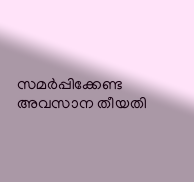സമര്‍പ്പിക്കേണ്ട അവസാന തീയതി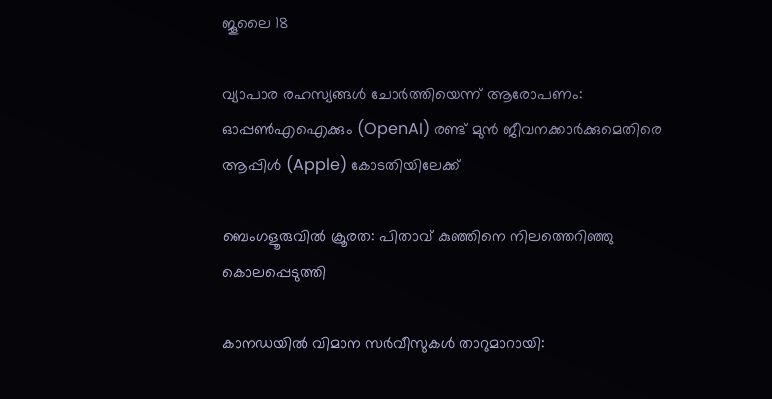ജൂലൈ 18

വ്യാപാര രഹസ്യങ്ങൾ ചോർത്തിയെന്ന് ആരോപണം: ഓപ്പൺഎഐക്കും (OpenAI) രണ്ട് മുൻ ജീവനക്കാർക്കുമെതിരെ ആപ്പിൾ (Apple) കോടതിയിലേക്ക്

ബെംഗളൂരുവിൽ ക്രൂരത: പിതാവ് കുഞ്ഞിനെ നിലത്തെറിഞ്ഞു കൊലപ്പെടുത്തി

കാനഡയിൽ വിമാന സർവീസുകൾ താറുമാറായി: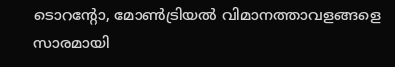ടൊറന്റോ, മോൺട്രിയൽ വിമാനത്താവളങ്ങളെ സാരമായി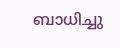ബാധിച്ചു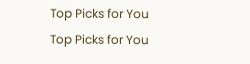Top Picks for You
Top Picks for You